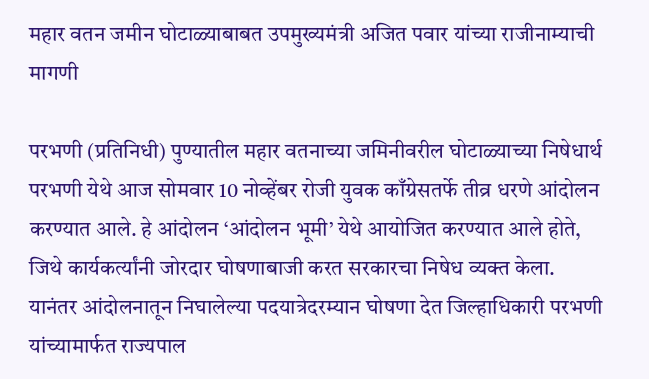महार वतन जमीन घोटाळ्याबाबत उपमुख्यमंत्री अजित पवार यांच्या राजीनाम्याची मागणी

परभणी (प्रतिनिधी) पुण्यातील महार वतनाच्या जमिनीवरील घोटाळ्याच्या निषेधार्थ परभणी येथे आज सोमवार 10 नोव्हेंबर रोजी युवक काँग्रेसतर्फे तीव्र धरणे आंदोलन करण्यात आले. हे आंदोलन ‘आंदोलन भूमी’ येथे आयोजित करण्यात आले होते, जिथे कार्यकर्त्यांनी जोरदार घोषणाबाजी करत सरकारचा निषेध व्यक्त केला.
यानंतर आंदोलनातून निघालेल्या पदयात्रेदरम्यान घोषणा देत जिल्हाधिकारी परभणी यांच्यामार्फत राज्यपाल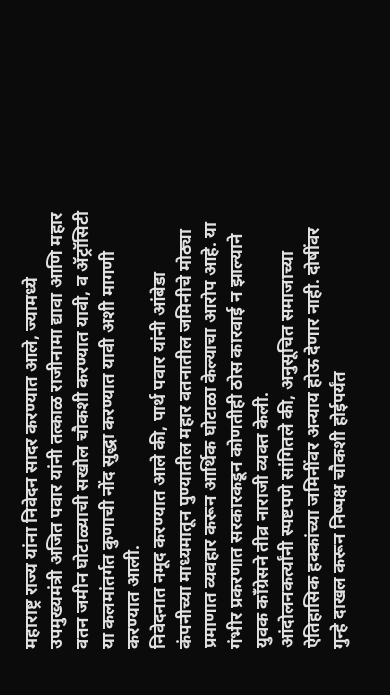महाराष्ट्र राज्य यांना निवेदन सादर करण्यात आले, ज्यामध्ये उपमुख्यमंत्री अजित पवार यांनी तत्काळ राजीनामा द्यावा आणि महार वतन जमीन घोटाळ्याची सखोल चौकशी करण्यात यावी, व ॲट्रॉसिटी या कलमांतर्गत कुणाची नोंद सुद्धा करण्यात यावी अशी मागणी करण्यात आली.
निवेदनात नमूद करण्यात आले की, पार्थ पवार यांनी आंबेडा कंपनीच्या माध्यमातून पुण्यातील महार वतनातील जमिनीचे मोठ्या प्रमाणात व्यवहार करून आर्थिक घोटाळा केल्याचा आरोप आहे. या गंभीर प्रकरणात सरकारकडून कोणतीही ठोस कारवाई न झाल्याने युवक काँग्रेसने तीव्र नाराजी व्यक्त केली.
आंदोलनकर्त्यांनी स्पष्टपणे सांगितले की, अनुसूचित समाजाच्या ऐतिहासिक हक्कांच्या जमिनींवर अन्याय होऊ देणार नाही. दोषींवर गुन्हे दाखल करून निष्पक्ष चौकशी होईपर्यंत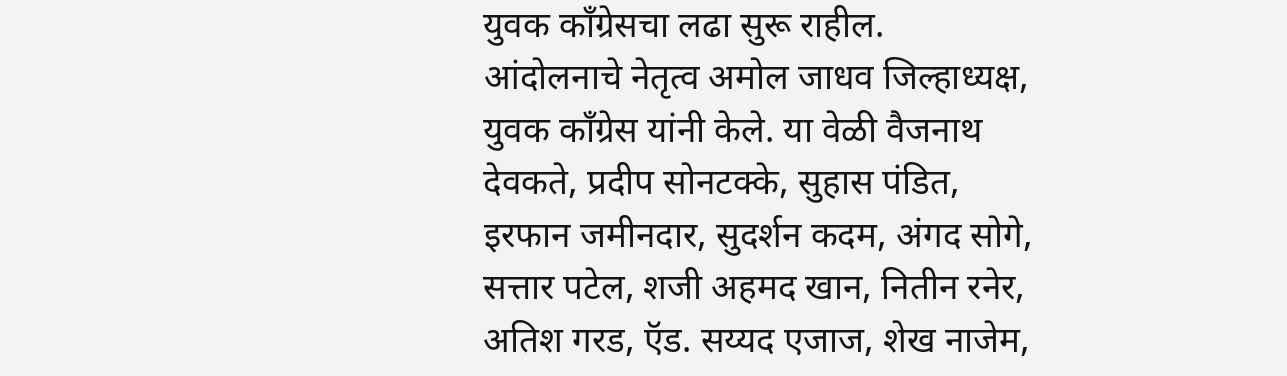युवक काँग्रेसचा लढा सुरू राहील.
आंदोलनाचे नेतृत्व अमोल जाधव जिल्हाध्यक्ष, युवक काँग्रेस यांनी केले. या वेळी वैजनाथ देवकते, प्रदीप सोनटक्के, सुहास पंडित, इरफान जमीनदार, सुदर्शन कदम, अंगद सोगे, सत्तार पटेल, शजी अहमद खान, नितीन रनेर, अतिश गरड, ऍड. सय्यद एजाज, शेख नाजेम,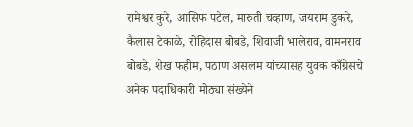रामेश्वर कुरे, आसिफ पटेल, मारुती चव्हाण, जयराम डुकरे, कैलास टेकाळे, रोहिदास बोबडे, शिवाजी भालेराव, वामनराव बोबडे, शेख फहीम, पठाण असलम यांच्यासह युवक काँग्रेसचे अनेक पदाधिकारी मोठ्या संख्येने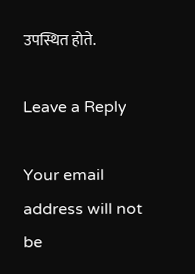उपस्थित होते.

Leave a Reply

Your email address will not be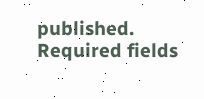published. Required fields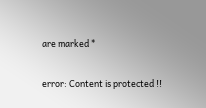are marked *

error: Content is protected !!